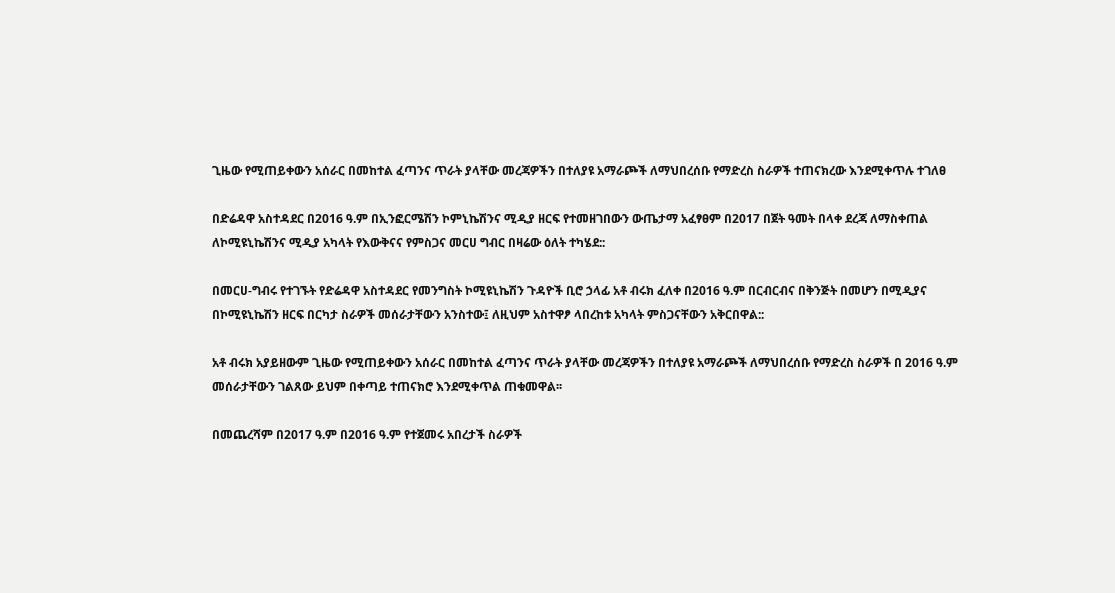ጊዜው የሚጠይቀውን አሰራር በመከተል ፈጣንና ጥራት ያላቸው መረጃዎችን በተለያዩ አማራጮች ለማህበረሰቡ የማድረስ ስራዎች ተጠናክረው እንደሚቀጥሉ ተገለፀ

በድሬዳዋ አስተዳደር በ2016 ዓ.ም በኢንፎርሜሽን ኮምኒኬሽንና ሚዲያ ዘርፍ የተመዘገበውን ውጤታማ አፈፃፀም በ2017 በጀት ዓመት በላቀ ደረጃ ለማስቀጠል ለኮሚዩኒኬሽንና ሚዲያ አካላት የእውቅናና የምስጋና መርሀ ግብር በዛሬው ዕለት ተካሄደ::

በመርሀ-ግብሩ የተገኙት የድሬዳዋ አስተዳደር የመንግስት ኮሚዩኒኬሽን ጉዳዮች ቢሮ ኃላፊ አቶ ብሩክ ፈለቀ በ2016 ዓ.ም በርብርብና በቅንጅት በመሆን በሚዲያና በኮሚዩኒኬሽን ዘርፍ በርካታ ስራዎች መሰራታቸውን አንስተው፤ ለዚህም አስተዋፆ ላበረከቱ አካላት ምስጋናቸውን አቅርበዋል::

አቶ ብሩክ አያይዘውም ጊዜው የሚጠይቀውን አሰራር በመከተል ፈጣንና ጥራት ያላቸው መረጃዎችን በተለያዩ አማራጮች ለማህበረሰቡ የማድረስ ስራዎች በ 2016 ዓ.ም መሰራታቸውን ገልጸው ይህም በቀጣይ ተጠናክሮ እንደሚቀጥል ጠቁመዋል፡፡

በመጨረሻም በ2017 ዓ.ም በ2016 ዓ.ም የተጀመሩ አበረታች ስራዎች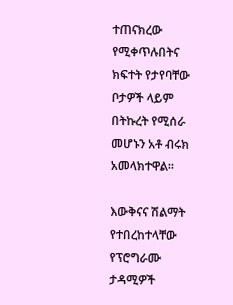ተጠናክረው የሚቀጥሉበትና ክፍተት የታየባቸው ቦታዎች ላይም በትኩረት የሚሰራ መሆኑን አቶ ብሩክ አመላክተዋል፡፡

እውቅናና ሽልማት የተበረከተላቸው የፕሮግራሙ ታዳሚዎች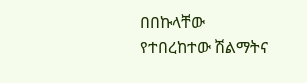በበኩላቸው የተበረከተው ሽልማትና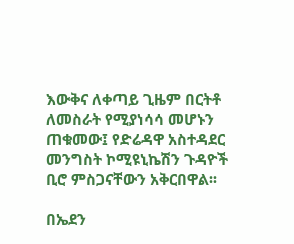እውቅና ለቀጣይ ጊዜም በርትቶ ለመስራት የሚያነሳሳ መሆኑን ጠቁመው፤ የድሬዳዋ አስተዳደር መንግስት ኮሚዩኒኬሽን ጉዳዮች ቢሮ ምስጋናቸውን አቅርበዋል፡፡

በኤደን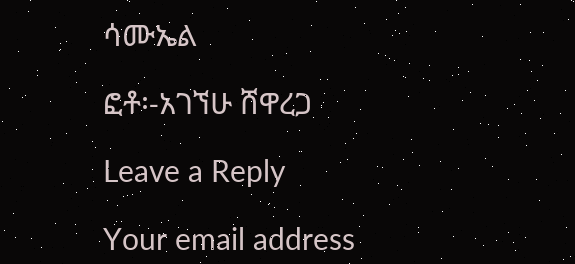ሳሙኤል

ፎቶ፡-አገኘሁ ሸዋረጋ

Leave a Reply

Your email address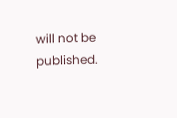will not be published.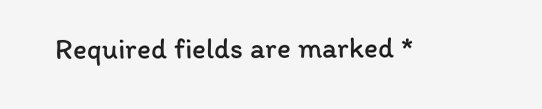Required fields are marked *